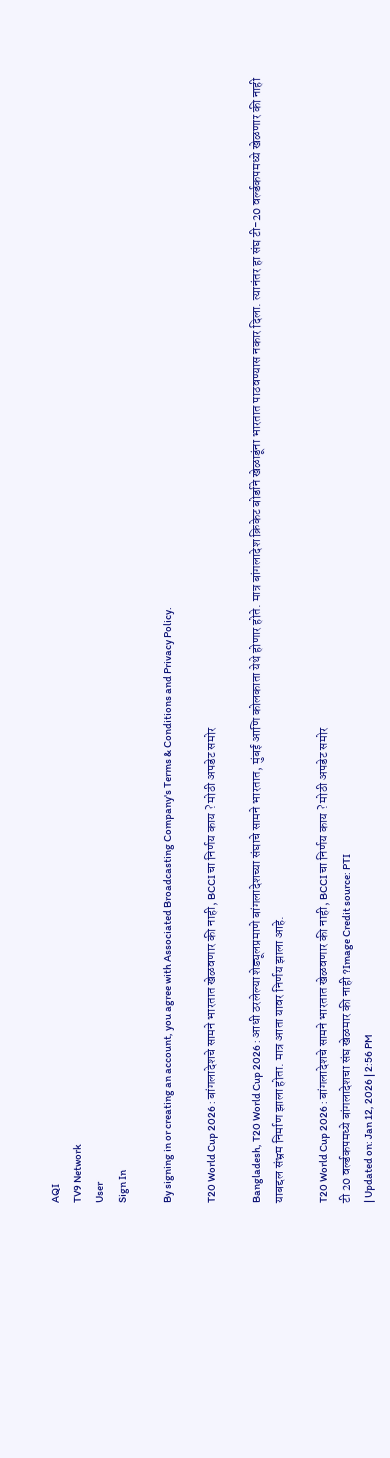AQI
TV9 Network
User
Sign In

By signing in or creating an account, you agree with Associated Broadcasting Company's Terms & Conditions and Privacy Policy.

T20 World Cup 2026 : बांगलादेशचे सामने भारतात खेळवणार की नाही, BCCI चा निर्णय काय ? मोठी अपडेट समोर

Bangladesh, T20 World Cup 2026 : आधी ठरलेल्या शेड्यूलप्रमाणे बांगलादेशच्या संघाचे सामने भारतात, मुंबई आणि कोलकाता येथे होणार होते. मात्र बांगलादेश क्रिकेट बोर्डाने खेळाडूंना भारतात पाठवण्यास नकार दिला. त्यानंतर हा संघ टी-20 वर्ल्डकपमध्ये खेळणार की नाही याबद्दल संभ्रम निर्माण झाला होता. मात्र आता यावर निर्णय झाला आहे.

T20 World Cup 2026 : बांगलादेशचे सामने भारतात खेळवणार की नाही, BCCI चा निर्णय काय ? मोठी अपडेट समोर
टी 20 वर्ल्डकपमध्ये बांगलादेशचा संघ खेळमार की नाही ?Image Credit source: PTI
| Updated on: Jan 12, 2026 | 2:56 PM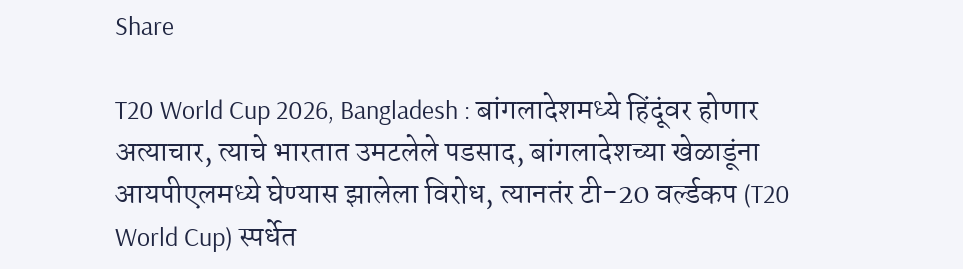Share

T20 World Cup 2026, Bangladesh : बांगलादेशमध्ये हिंदूंवर होणार अत्याचार, त्याचे भारतात उमटलेले पडसाद, बांगलादेशच्या खेळाडूंना आयपीएलमध्ये घेण्यास झालेला विरोध, त्यानतंर टी-20 वर्ल्डकप (T20 World Cup) स्पर्धेत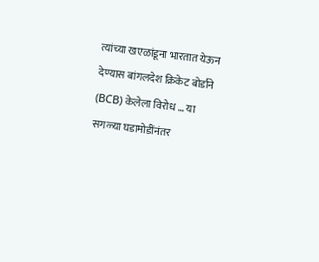त्यांच्या खएळांडूना भारतात येऊन देण्यास बांगलदेश क्रिकेट बोर्डाने (BCB) केलेला विरोध … या सगळ्या घडामोडींनंतर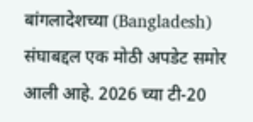बांगलादेशच्या (Bangladesh)  संघाबद्दल एक मोठी अपडेट समोर आली आहे. 2026 च्या टी-20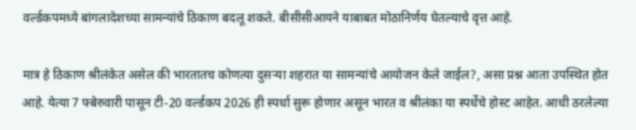वर्ल्डकपमध्ये बांगलादेशच्या सामन्यांचे ठिकाण बदलू शकते. बीसीसीआयने याबाबत मोठानिर्णय घेतल्याचे वृत्त आहे.

मात्र हे ठिकाण श्रीलंकेत असेल की भारतातच कोणत्या दुसऱ्या शहरात या सामन्यांचे आयोजन केले जाईल?, असा प्रश्न आता उपस्थित होत आहे. येत्या 7 फ्बेरुवारी पासून टी-20 वर्ल्डकप 2026 ही स्पर्धा सुरू होणार असून भारत व श्रीलंका या स्पर्धेचे होस्ट आहेत. आधी ठरलेल्या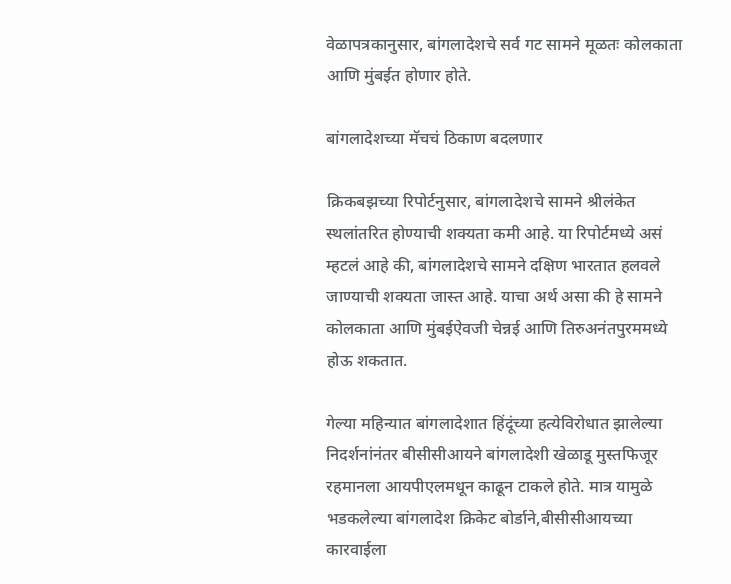वेळापत्रकानुसार, बांगलादेशचे सर्व गट सामने मूळतः कोलकाता आणि मुंबईत होणार होते.

बांगलादेशच्या मॅचचं ठिकाण बदलणार

क्रिकबझच्या रिपोर्टनुसार, बांगलादेशचे सामने श्रीलंकेत स्थलांतरित होण्याची शक्यता कमी आहे. या रिपोर्टमध्ये असं म्हटलं आहे की, बांगलादेशचे सामने दक्षिण भारतात हलवले जाण्याची शक्यता जास्त आहे. याचा अर्थ असा की हे सामने कोलकाता आणि मुंबईऐवजी चेन्नई आणि तिरुअनंतपुरममध्ये होऊ शकतात.

गेल्या महिन्यात बांगलादेशात हिंदूंच्या हत्येविरोधात झालेल्या निदर्शनांनंतर बीसीसीआयने बांगलादेशी खेळाडू मुस्तफिजूर रहमानला आयपीएलमधून काढून टाकले होते. मात्र यामुळे भडकलेल्या बांगलादेश क्रिकेट बोर्डाने,बीसीसीआयच्या कारवाईला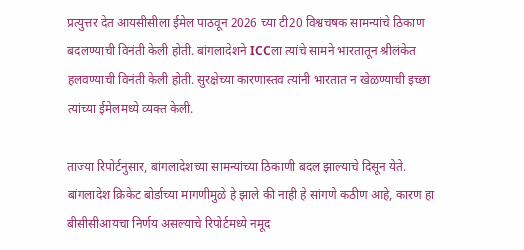प्रत्युत्तर देत आयसीसीला ईमेल पाठवून 2026 च्या टी20 विश्वचषक सामन्यांचे ठिकाण बदलण्याची विनंती केली होती. बांगलादेशने ICCला त्यांचे सामने भारतातून श्रीलंकेत हलवण्याची विनंती केली होती. सुरक्षेच्या कारणास्तव त्यांनी भारतात न खेळण्याची इच्छा त्यांच्या ईमेलमध्ये व्यक्त केली.

ताज्या रिपोर्टनुसार, बांगलादेशच्या सामन्यांच्या ठिकाणी बदल झाल्याचे दिसून येते. बांगलादेश क्रिकेट बोर्डाच्या मागणीमुळे हे झाले की नाही हे सांगणे कठीण आहे, कारण हा बीसीसीआयचा निर्णय असल्याचे रिपोर्टमध्ये नमूद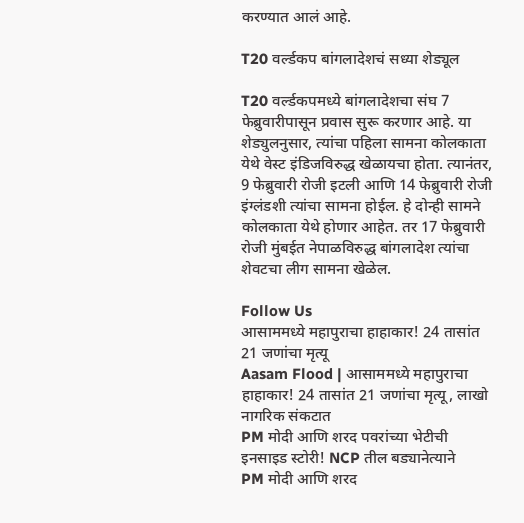करण्यात आलं आहे.

T20 वर्ल्डकप बांगलादेशचं सध्या शेड्यूल

T20 वर्ल्डकपमध्ये बांगलादेशचा संघ 7 फेब्रुवारीपासून प्रवास सुरू करणार आहे. या शेड्युलनुसार, त्यांचा पहिला सामना कोलकाता येथे वेस्ट इंडिजविरुद्ध खेळायचा होता. त्यानंतर, 9 फेब्रुवारी रोजी इटली आणि 14 फेब्रुवारी रोजी इंग्लंडशी त्यांचा सामना होईल. हे दोन्ही सामने कोलकाता येथे होणार आहेत. तर 17 फेब्रुवारी रोजी मुंबईत नेपाळविरुद्ध बांगलादेश त्यांचा शेवटचा लीग सामना खेळेल.

Follow Us
आसाममध्ये महापुराचा हाहाकार! 24 तासांत 21 जणांचा मृत्यू
Aasam Flood | आसाममध्ये महापुराचा हाहाकार! 24 तासांत 21 जणांचा मृत्यू, लाखो नागरिक संकटात
PM मोदी आणि शरद पवरांच्या भेटीची इनसाइड स्टोरी! NCP तील बड्यानेत्याने
PM मोदी आणि शरद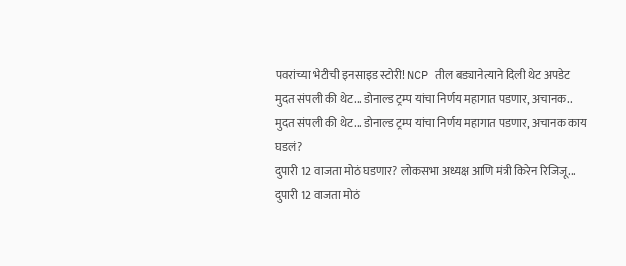पवरांच्या भेटीची इनसाइड स्टोरी! NCP तील बड्यानेत्याने दिली थेट अपडेट
मुदत संपली की थेट... डोनाल्ड ट्रम्प यांचा निर्णय महागात पडणार, अचानक..
मुदत संपली की थेट... डोनाल्ड ट्रम्प यांचा निर्णय महागात पडणार, अचानक काय घडलं?
दुपारी 12 वाजता मोठं घडणार? लोकसभा अध्यक्ष आणि मंत्री किरेन रिजिजू...
दुपारी 12 वाजता मोठं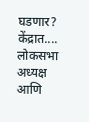घडणार? केंद्रात.... लोकसभा अध्यक्ष आणि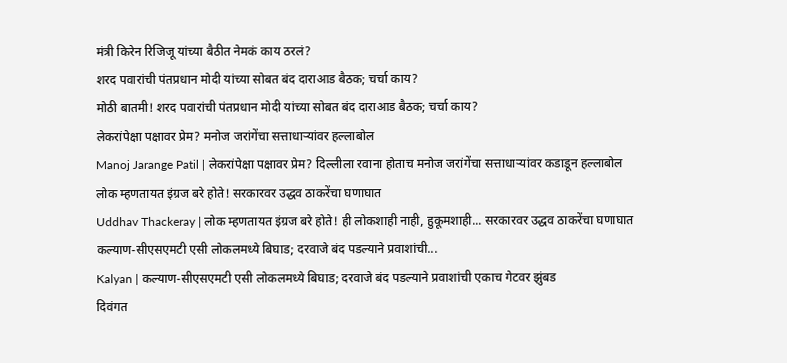मंत्री किरेन रिजिजू यांच्या बैठीत नेमकं काय ठरलं?
शरद पवारांची पंतप्रधान मोदी यांच्या सोबत बंद दाराआड बैठक; चर्चा काय?
मोठी बातमी! शरद पवारांची पंतप्रधान मोदी यांच्या सोबत बंद दाराआड बैठक; चर्चा काय?
लेकरांपेक्षा पक्षावर प्रेम? मनोज जरांगेंचा सत्ताधाऱ्यांवर हल्लाबोल
Manoj Jarange Patil | लेकरांपेक्षा पक्षावर प्रेम? दिल्लीला रवाना होताच मनोज जरांगेंचा सत्ताधाऱ्यांवर कडाडून हल्लाबोल
लोक म्हणतायत इंग्रज बरे होते! सरकारवर उद्धव ठाकरेंचा घणाघात
Uddhav Thackeray | लोक म्हणतायत इंग्रज बरे होते! ही लोकशाही नाही, हुकूमशाही... सरकारवर उद्धव ठाकरेंचा घणाघात
कल्याण-सीएसएमटी एसी लोकलमध्ये बिघाड; दरवाजे बंद पडल्याने प्रवाशांची...
Kalyan | कल्याण-सीएसएमटी एसी लोकलमध्ये बिघाड; दरवाजे बंद पडल्याने प्रवाशांची एकाच गेटवर झुंबड
दिवंगत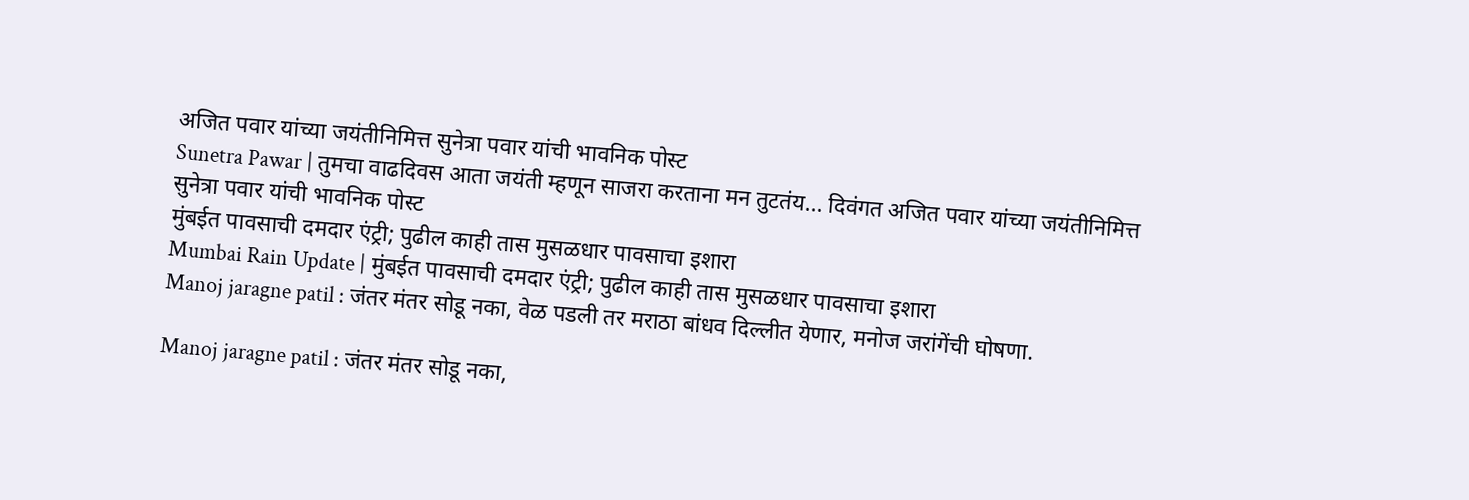अजित पवार यांच्या जयंतीनिमित्त सुनेत्रा पवार यांची भावनिक पोस्ट
Sunetra Pawar | तुमचा वाढदिवस आता जयंती म्हणून साजरा करताना मन तुटतंय... दिवंगत अजित पवार यांच्या जयंतीनिमित्त सुनेत्रा पवार यांची भावनिक पोस्ट
मुंबईत पावसाची दमदार एंट्री; पुढील काही तास मुसळधार पावसाचा इशारा
Mumbai Rain Update | मुंबईत पावसाची दमदार एंट्री; पुढील काही तास मुसळधार पावसाचा इशारा
Manoj jaragne patil : जंतर मंतर सोडू नका, वेळ पडली तर मराठा बांधव दिल्लीत येणार, मनोज जरांगेंची घोषणा.

Manoj jaragne patil : जंतर मंतर सोडू नका,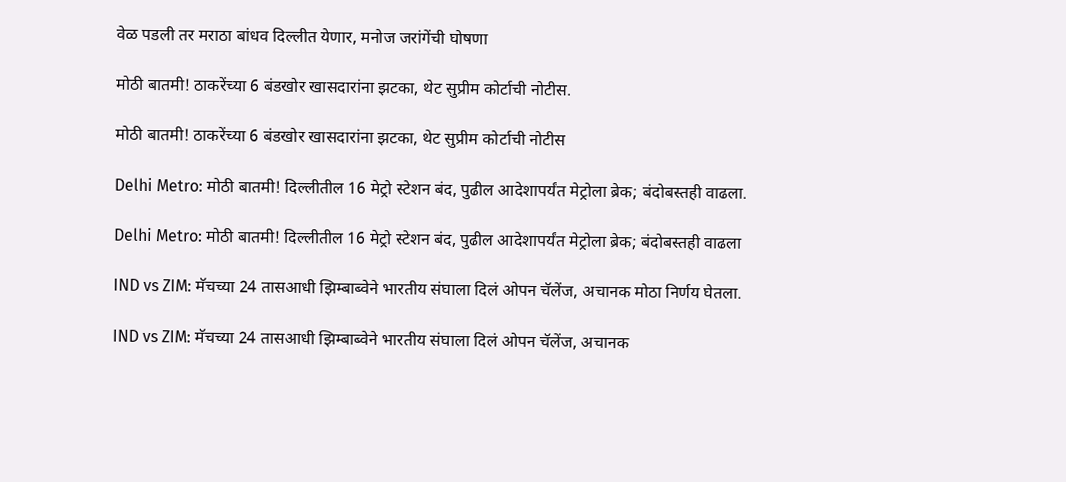वेळ पडली तर मराठा बांधव दिल्लीत येणार, मनोज जरांगेंची घोषणा

मोठी बातमी! ठाकरेंच्या 6 बंडखोर खासदारांना झटका, थेट सुप्रीम कोर्टाची नोटीस.

मोठी बातमी! ठाकरेंच्या 6 बंडखोर खासदारांना झटका, थेट सुप्रीम कोर्टाची नोटीस

Delhi Metro: मोठी बातमी! दिल्लीतील 16 मेट्रो स्टेशन बंद, पुढील आदेशापर्यंत मेट्रोला ब्रेक; बंदोबस्तही वाढला.

Delhi Metro: मोठी बातमी! दिल्लीतील 16 मेट्रो स्टेशन बंद, पुढील आदेशापर्यंत मेट्रोला ब्रेक; बंदोबस्तही वाढला

IND vs ZIM: मॅचच्या 24 तासआधी झिम्बाब्वेने भारतीय संघाला दिलं ओपन चॅलेंज, अचानक मोठा निर्णय घेतला.

IND vs ZIM: मॅचच्या 24 तासआधी झिम्बाब्वेने भारतीय संघाला दिलं ओपन चॅलेंज, अचानक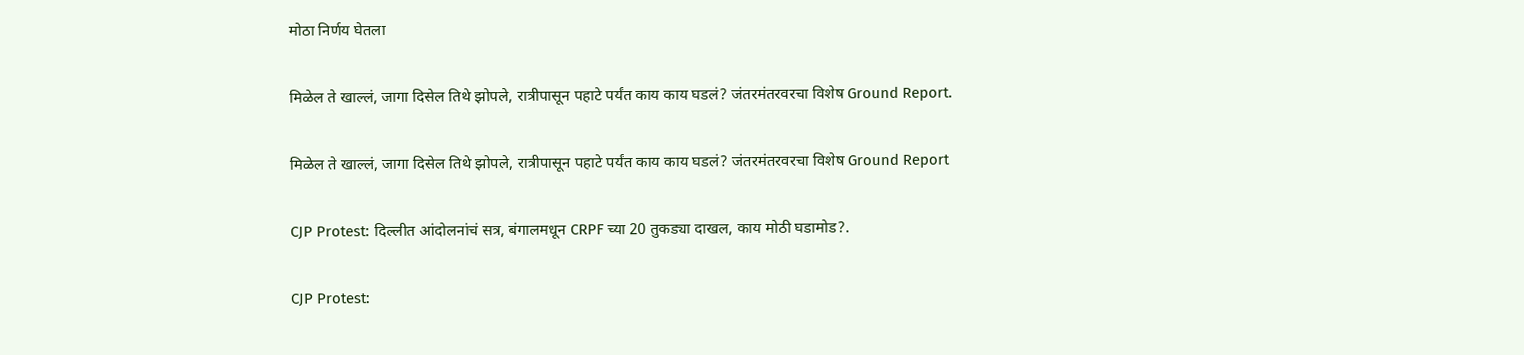मोठा निर्णय घेतला

मिळेल ते खाल्लं, जागा दिसेल तिथे झोपले, रात्रीपासून पहाटे पर्यंत काय काय घडलं? जंतरमंतरवरचा विशेष Ground Report.

मिळेल ते खाल्लं, जागा दिसेल तिथे झोपले, रात्रीपासून पहाटे पर्यंत काय काय घडलं? जंतरमंतरवरचा विशेष Ground Report

CJP Protest: दिल्लीत आंदोलनांचं सत्र, बंगालमधून CRPF च्या 20 तुकड्या दाखल, काय मोठी घडामोड?.

CJP Protest: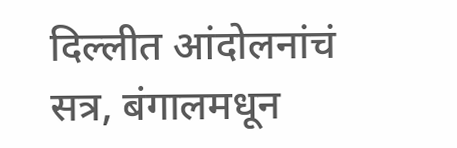दिल्लीत आंदोलनांचं सत्र, बंगालमधून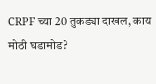CRPF च्या 20 तुकड्या दाखल, काय मोठी घडामोड?